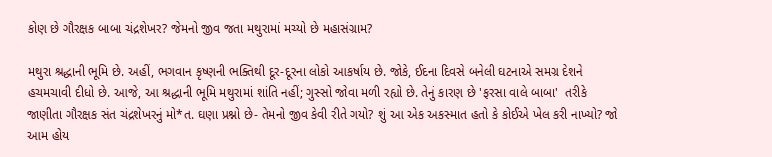કોણ છે ગૌરક્ષક બાબા ચંદ્રશેખર? જેમનો જીવ જતા મથુરામાં મચ્યો છે મહાસંગ્રામ?

મથુરા શ્રદ્ધાની ભૂમિ છે. અહીં, ભગવાન કૃષ્ણની ભક્તિથી દૂર-દૂરના લોકો આકર્ષાય છે. જોકે, ઈદના દિવસે બનેલી ઘટનાએ સમગ્ર દેશને હચમચાવી દીધો છે. આજે, આ શ્રદ્ધાની ભૂમિ મથુરામાં શાંતિ નહીં; ગુસ્સો જોવા મળી રહ્યો છે. તેનું કારણ છે 'ફરસા વાલે બાબા'  તરીકે જાણીતા ગૌરક્ષક સંત ચંદ્રશેખરનું મો*ત. ઘણા પ્રશ્નો છે- તેમનો જીવ કેવી રીતે ગયો? શું આ એક અકસ્માત હતો કે કોઈએ ખેલ કરી નાખ્યો? જો આમ હોય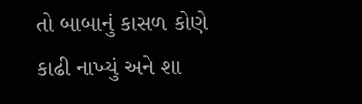તો બાબાનું કાસળ કોણે કાઢી નાખ્યું અને શા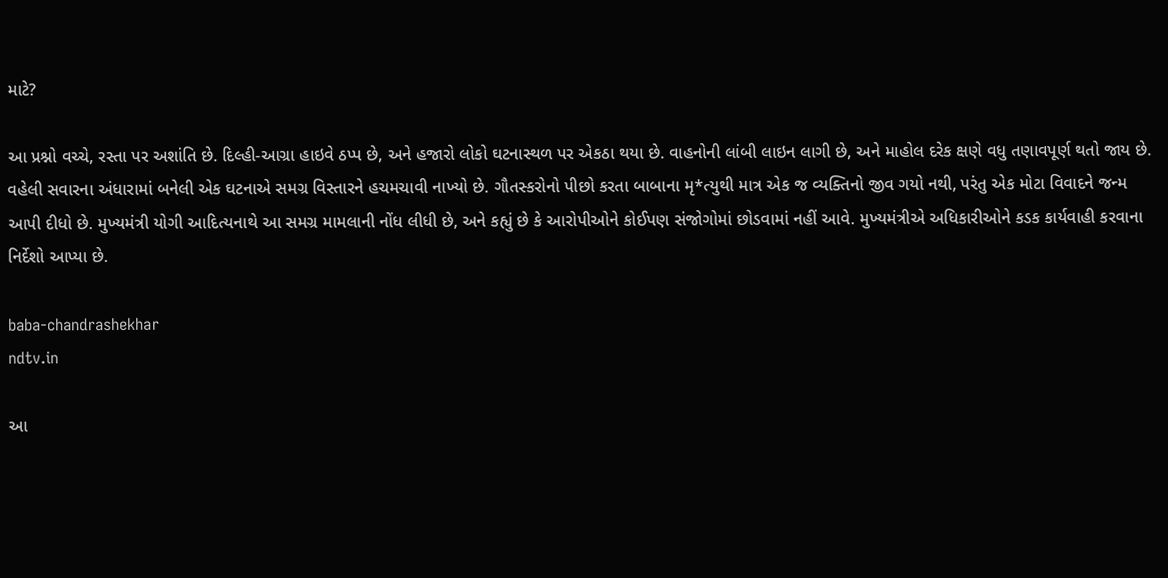માટે?

આ પ્રશ્નો વચ્ચે, રસ્તા પર અશાંતિ છે. દિલ્હી-આગ્રા હાઇવે ઠપ્પ છે, અને હજારો લોકો ઘટનાસ્થળ પર એકઠા થયા છે. વાહનોની લાંબી લાઇન લાગી છે, અને માહોલ દરેક ક્ષણે વધુ તણાવપૂર્ણ થતો જાય છે. વહેલી સવારના અંધારામાં બનેલી એક ઘટનાએ સમગ્ર વિસ્તારને હચમચાવી નાખ્યો છે. ગૌતસ્કરોનો પીછો કરતા બાબાના મૃ*ત્યુથી માત્ર એક જ વ્યક્તિનો જીવ ગયો નથી, પરંતુ એક મોટા વિવાદને જન્મ આપી દીધો છે. મુખ્યમંત્રી યોગી આદિત્યનાથે આ સમગ્ર મામલાની નોંધ લીધી છે, અને કહ્યું છે કે આરોપીઓને કોઈપણ સંજોગોમાં છોડવામાં નહીં આવે. મુખ્યમંત્રીએ અધિકારીઓને કડક કાર્યવાહી કરવાના નિર્દેશો આપ્યા છે.

baba-chandrashekhar
ndtv.in

આ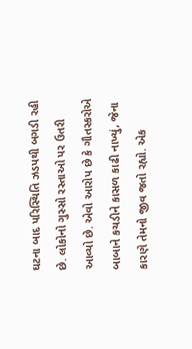ઘટના બાદ પરિસ્થિતિ ઝડપથી બગડી રહી છે. લોકોનો ગુસ્સો રસ્તાઓ પર ઉતરી આવ્યો છે. એવો આરોપ છે કે ગૌતસ્કરોએ બાબાને કચડીને કાસળ કાઢી નાખ્યું, જેના કારણે તેમનો જીવ જતો રહ્યો. એક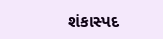શંકાસ્પદ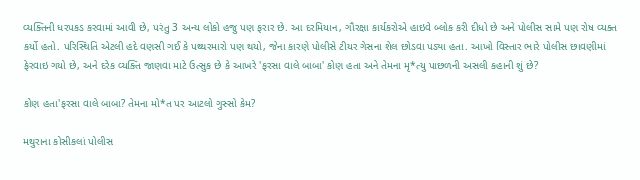વ્યક્તિની ધરપકડ કરવામાં આવી છે, પરંતુ 3 અન્ય લોકો હજુ પણ ફરાર છે. આ દરમિયાન, ગૌરક્ષા કાર્યકરોએ હાઇવે બ્લોક કરી દીધો છે અને પોલીસ સામે પણ રોષ વ્યક્ત કર્યો હતો. પરિસ્થિતિ એટલી હદે વણસી ગઈ કે પથ્થરમારો પણ થયો, જેના કારણે પોલીસે ટીયર ગેસના શેલ છોડવા પડ્યા હતા. આખો વિસ્તાર ભારે પોલીસ છાવણીમાં ફેરવાઇ ગયો છે, અને દરેક વ્યક્તિ જાણવા માટે ઉત્સુક છે કે આખરે 'ફરસા વાલે બાબા' કોણ હતા અને તેમના મૃ*ત્યુ પાછળની અસલી કહાની શું છે?

કોણ હતા'ફરસા વાલે બાબા? તેમના મો*ત પર આટલો ગુસ્સો કેમ?

મથુરાના કોસીકલાં પોલીસ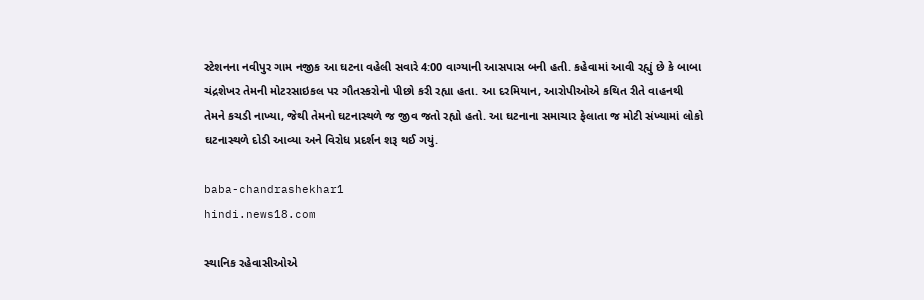સ્ટેશનના નવીપુર ગામ નજીક આ ઘટના વહેલી સવારે 4:00 વાગ્યાની આસપાસ બની હતી. કહેવામાં આવી રહ્યું છે કે બાબા ચંદ્રશેખર તેમની મોટરસાઇકલ પર ગૌતસ્કરોનો પીછો કરી રહ્યા હતા. આ દરમિયાન, આરોપીઓએ કથિત રીતે વાહનથી તેમને કચડી નાખ્યા, જેથી તેમનો ઘટનાસ્થળે જ જીવ જતો રહ્યો હતો. આ ઘટનાના સમાચાર ફેલાતા જ મોટી સંખ્યામાં લોકો ઘટનાસ્થળે દોડી આવ્યા અને વિરોધ પ્રદર્શન શરૂ થઈ ગયું.

baba-chandrashekhar1
hindi.news18.com

સ્થાનિક રહેવાસીઓએ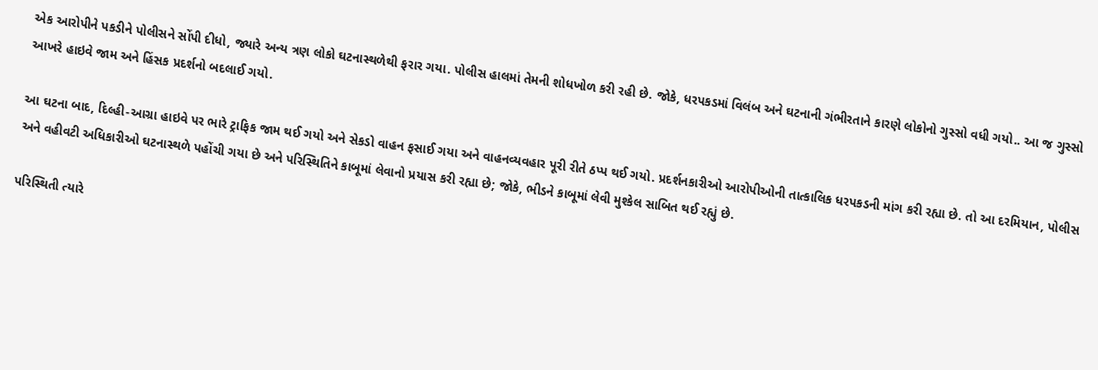એક આરોપીને પકડીને પોલીસને સોંપી દીધો, જ્યારે અન્ય ત્રણ લોકો ઘટનાસ્થળેથી ફરાર ગયા. પોલીસ હાલમાં તેમની શોધખોળ કરી રહી છે. જોકે, ધરપકડમાં વિલંબ અને ઘટનાની ગંભીરતાને કારણે લોકોનો ગુસ્સો વધી ગયો.. આ જ ગુસ્સો આખરે હાઇવે જામ અને હિંસક પ્રદર્શનો બદલાઈ ગયો.

આ ઘટના બાદ, દિલ્હી-આગ્રા હાઇવે પર ભારે ટ્રાફિક જામ થઈ ગયો અને સેકડો વાહન ફસાઈ ગયા અને વાહનવ્યવહાર પૂરી રીતે ઠપ્પ થઈ ગયો. પ્રદર્શનકારીઓ આરોપીઓની તાત્કાલિક ધરપકડની માંગ કરી રહ્યા છે. તો આ દરમિયાન, પોલીસ અને વહીવટી અધિકારીઓ ઘટનાસ્થળે પહોંચી ગયા છે અને પરિસ્થિતિને કાબૂમાં લેવાનો પ્રયાસ કરી રહ્યા છે; જોકે, ભીડને કાબૂમાં લેવી મુશ્કેલ સાબિત થઈ રહ્યું છે.

પરિસ્થિતી ત્યારે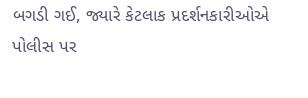બગડી ગઈ, જ્યારે કેટલાક પ્રદર્શનકારીઓએ પોલીસ પર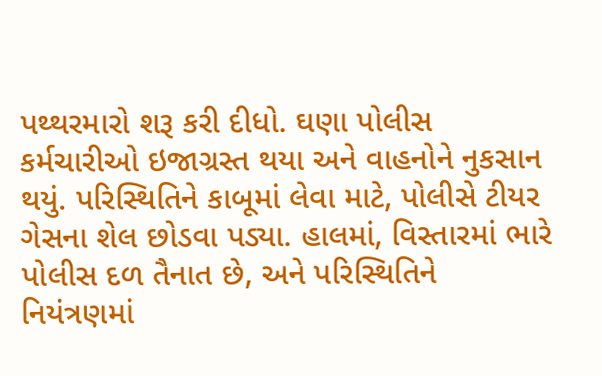પથ્થરમારો શરૂ કરી દીધો. ઘણા પોલીસ કર્મચારીઓ ઇજાગ્રસ્ત થયા અને વાહનોને નુકસાન થયું. પરિસ્થિતિને કાબૂમાં લેવા માટે, પોલીસે ટીયર ગેસના શેલ છોડવા પડ્યા. હાલમાં, વિસ્તારમાં ભારે પોલીસ દળ તૈનાત છે, અને પરિસ્થિતિને નિયંત્રણમાં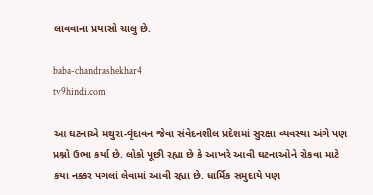લાવવાના પ્રયાસો ચાલુ છે.

baba-chandrashekhar4
tv9hindi.com

આ ઘટનાએ મથુરા-વૃંદાવન જેવા સંવેદનશીલ પ્રદેશમાં સુરક્ષા વ્યવસ્થા અંગે પણ પ્રશ્નો ઉભા કર્યા છે. લોકો પૂછી રહ્યા છે કે આખરે આવી ઘટનાઓને રોકવા માટે કયા નક્કર પગલાં લેવામાં આવી રહ્યા છે. ધાર્મિક સમુદાયે પણ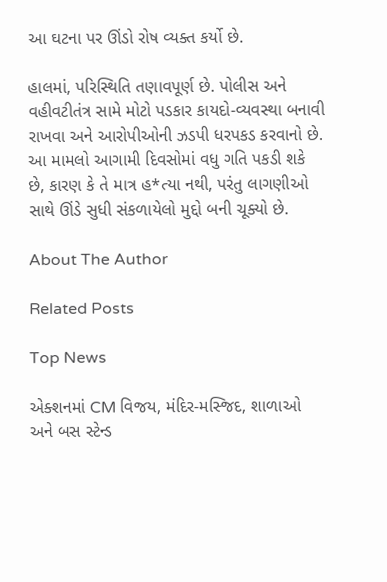આ ઘટના પર ઊંડો રોષ વ્યક્ત કર્યો છે.

હાલમાં, પરિસ્થિતિ તણાવપૂર્ણ છે. પોલીસ અને વહીવટીતંત્ર સામે મોટો પડકાર કાયદો-વ્યવસ્થા બનાવી રાખવા અને આરોપીઓની ઝડપી ધરપકડ કરવાનો છે. આ મામલો આગામી દિવસોમાં વધુ ગતિ પકડી શકે છે, કારણ કે તે માત્ર હ*ત્યા નથી, પરંતુ લાગણીઓ સાથે ઊંડે સુધી સંકળાયેલો મુદ્દો બની ચૂક્યો છે.

About The Author

Related Posts

Top News

એક્શનમાં CM વિજય, મંદિર-મસ્જિદ, શાળાઓ અને બસ સ્ટેન્ડ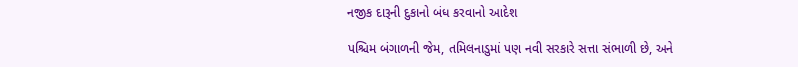નજીક દારૂની દુકાનો બંધ કરવાનો આદેશ

પશ્ચિમ બંગાળની જેમ, તમિલનાડુમાં પણ નવી સરકારે સત્તા સંભાળી છે, અને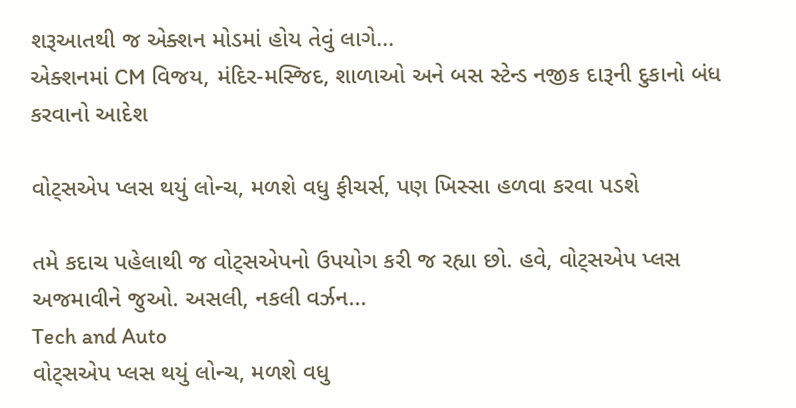શરૂઆતથી જ એક્શન મોડમાં હોય તેવું લાગે...
એક્શનમાં CM વિજય, મંદિર-મસ્જિદ, શાળાઓ અને બસ સ્ટેન્ડ નજીક દારૂની દુકાનો બંધ કરવાનો આદેશ

વોટ્સએપ પ્લસ થયું લોન્ચ, મળશે વધુ ફીચર્સ, પણ ખિસ્સા હળવા કરવા પડશે

તમે કદાચ પહેલાથી જ વોટ્સએપનો ઉપયોગ કરી જ રહ્યા છો. હવે, વોટ્સએપ પ્લસ અજમાવીને જુઓ. અસલી, નકલી વર્ઝન...
Tech and Auto
વોટ્સએપ પ્લસ થયું લોન્ચ, મળશે વધુ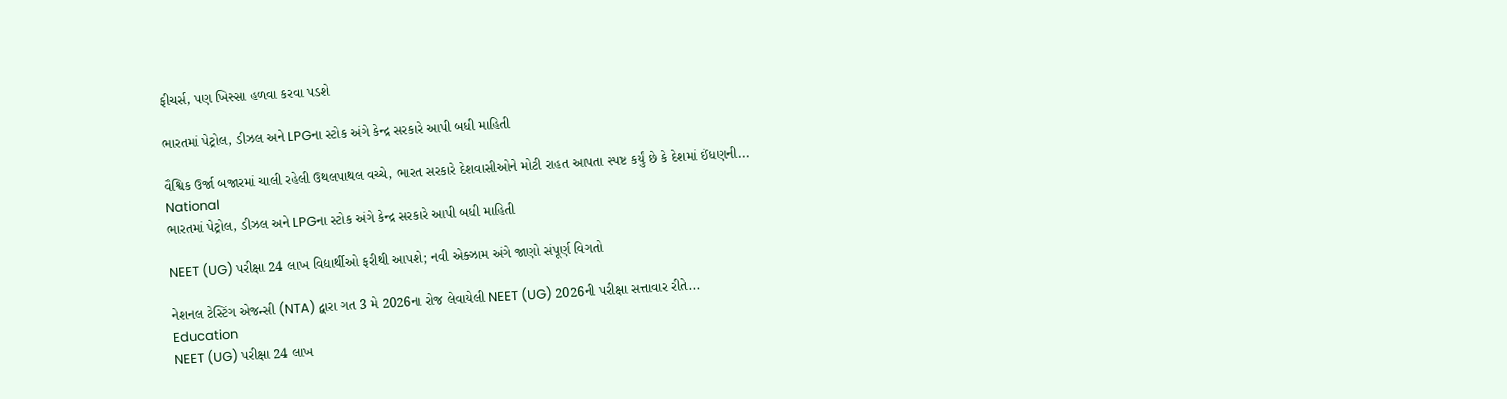ફીચર્સ, પણ ખિસ્સા હળવા કરવા પડશે

ભારતમાં પેટ્રોલ, ડીઝલ અને LPGના સ્ટોક અંગે કેન્દ્ર સરકારે આપી બધી માહિતી

વૈશ્વિક ઉર્જા બજારમાં ચાલી રહેલી ઉથલપાથલ વચ્ચે, ભારત સરકારે દેશવાસીઓને મોટી રાહત આપતા સ્પષ્ટ કર્યું છે કે દેશમાં ઈંધણની...
National
ભારતમાં પેટ્રોલ, ડીઝલ અને LPGના સ્ટોક અંગે કેન્દ્ર સરકારે આપી બધી માહિતી

NEET (UG) પરીક્ષા 24 લાખ વિદ્યાર્થીઓ ફરીથી આપશે; નવી એક્ઝામ અંગે જાણો સંપૂર્ણ વિગતો

નેશનલ ટેસ્ટિંગ એજન્સી (NTA) દ્વારા ગત 3 મે 2026ના રોજ લેવાયેલી NEET (UG) 2026ની પરીક્ષા સત્તાવાર રીતે...
Education
NEET (UG) પરીક્ષા 24 લાખ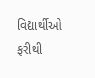વિદ્યાર્થીઓ ફરીથી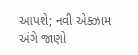આપશે; નવી એક્ઝામ અંગે જાણો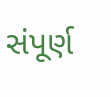સંપૂર્ણ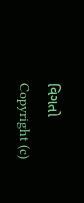વિગતો
Copyright (c)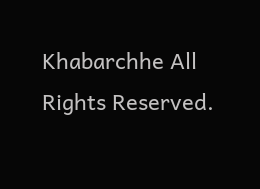Khabarchhe All Rights Reserved.